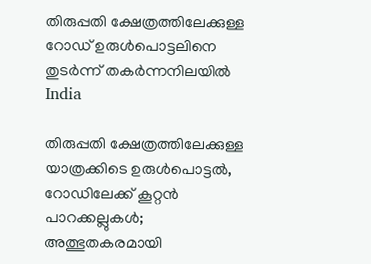തിരുപ്പതി ക്ഷേത്രത്തിലേക്കുള്ള റോഡ് ഉരുള്‍പൊട്ടലിനെ തുടര്‍ന്ന് തകര്‍ന്നനിലയില്‍
India

തിരുപ്പതി ക്ഷേത്രത്തിലേക്കുള്ള യാത്രക്കിടെ ഉരുള്‍പൊട്ടല്‍, റോഡിലേക്ക് കൂറ്റന്‍ പാറക്കല്ലുകള്‍; അത്ഭുതകരമായി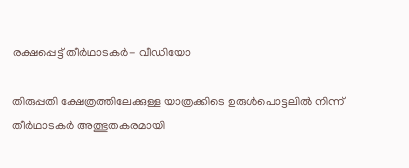രക്ഷപ്പെട്ട് തീര്‍ഥാടകര്‍- വീഡിയോ

തിരുപ്പതി ക്ഷേത്രത്തിലേക്കുള്ള യാത്രക്കിടെ ഉരുള്‍പൊട്ടലില്‍ നിന്ന് തീര്‍ഥാടകര്‍ അത്ഭുതകരമായി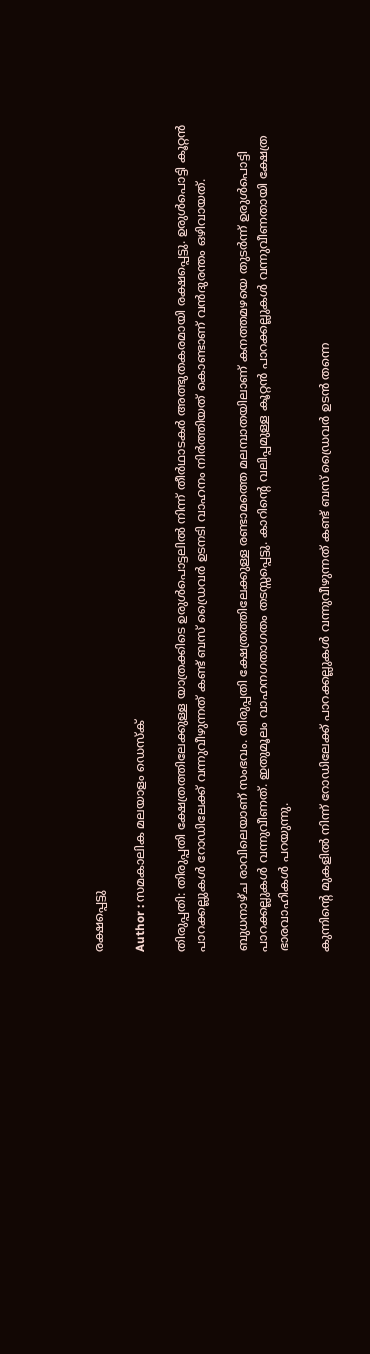രക്ഷപ്പെട്ടു

Author : സമകാലിക മലയാളം ഡെസ്ക്

തിരുപ്പതി: തിരുപ്പതി ക്ഷേത്രത്തിലേക്കുള്ള യാത്രക്കിടെ ഉരുള്‍പൊട്ടലില്‍ നിന്ന് തീര്‍ഥാടകര്‍ അത്ഭുതകരമായി രക്ഷപ്പെട്ടു. ഉരുള്‍പൊട്ടി കൂറ്റന്‍ പാറക്കല്ലുകള്‍ റോഡിലേക്ക് വന്നുവീഴുന്നത് കണ്ട് ബസ് ഡ്രൈവര്‍ ഉടനടി വാഹനം നിര്‍ത്തിയത് കൊണ്ടാണ് വന്‍ദുരന്തം ഒഴിവായത്.

ബുധനാഴ്ച രാവിലെയാണ് സംഭവം. തിരുപ്പതി ക്ഷേത്രത്തിലേക്കുള്ള രണ്ടാമത്തെ മലമ്പാതയിലാണ് കനത്തമഴയെ തുടര്‍ന്ന് ഉരുള്‍പൊട്ടി പാറക്കല്ലുകള്‍ വന്നുവീണത്. ഇതുമൂലം വാഹനഗതാഗതം തടസ്സപ്പെട്ടു. കാറിന്റെ വലിപ്പമുള്ള കൂറ്റന്‍ പാറക്കല്ലുകള്‍ വന്നുവീണതായി ക്ഷേത്ര ഭാരവാഹികള്‍ പറയുന്നു.

കുന്നിന്റെ മുകളില്‍ നിന്ന് റോഡിലേക്ക് പാറക്കല്ലുകള്‍ വന്നുവീഴുന്നത് കണ്ട് ബസ് ഡ്രൈവര്‍ ഉടന്‍ തന്നെ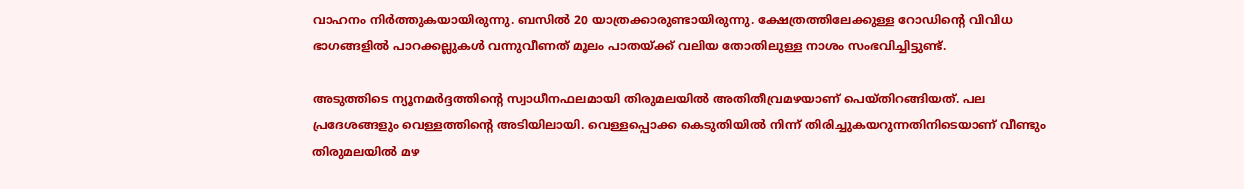വാഹനം നിര്‍ത്തുകയായിരുന്നു. ബസില്‍ 20 യാത്രക്കാരുണ്ടായിരുന്നു. ക്ഷേത്രത്തിലേക്കുള്ള റോഡിന്റെ വിവിധ ഭാഗങ്ങളില്‍ പാറക്കല്ലുകള്‍ വന്നുവീണത് മൂലം പാതയ്ക്ക് വലിയ തോതിലുള്ള നാശം സംഭവിച്ചിട്ടുണ്ട്.

അടുത്തിടെ ന്യൂനമര്‍ദ്ദത്തിന്റെ സ്വാധീനഫലമായി തിരുമലയില്‍ അതിതീവ്രമഴയാണ് പെയ്തിറങ്ങിയത്. പല പ്രദേശങ്ങളും വെള്ളത്തിന്റെ അടിയിലായി. വെള്ളപ്പൊക്ക കെടുതിയില്‍ നിന്ന് തിരിച്ചുകയറുന്നതിനിടെയാണ്‌ വീണ്ടും തിരുമലയില്‍ മഴ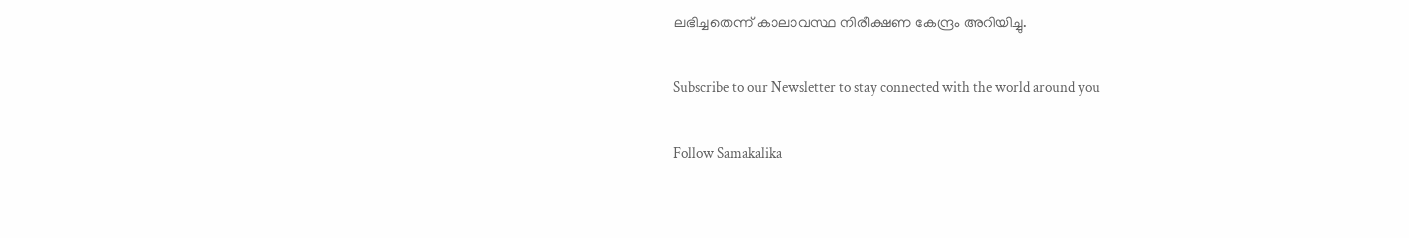ലഭിച്ചതെന്ന് കാലാവസ്ഥ നിരീക്ഷണ കേന്ദ്രം അറിയിച്ചു.

Subscribe to our Newsletter to stay connected with the world around you

Follow Samakalika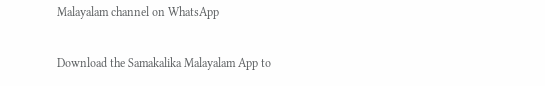Malayalam channel on WhatsApp

Download the Samakalika Malayalam App to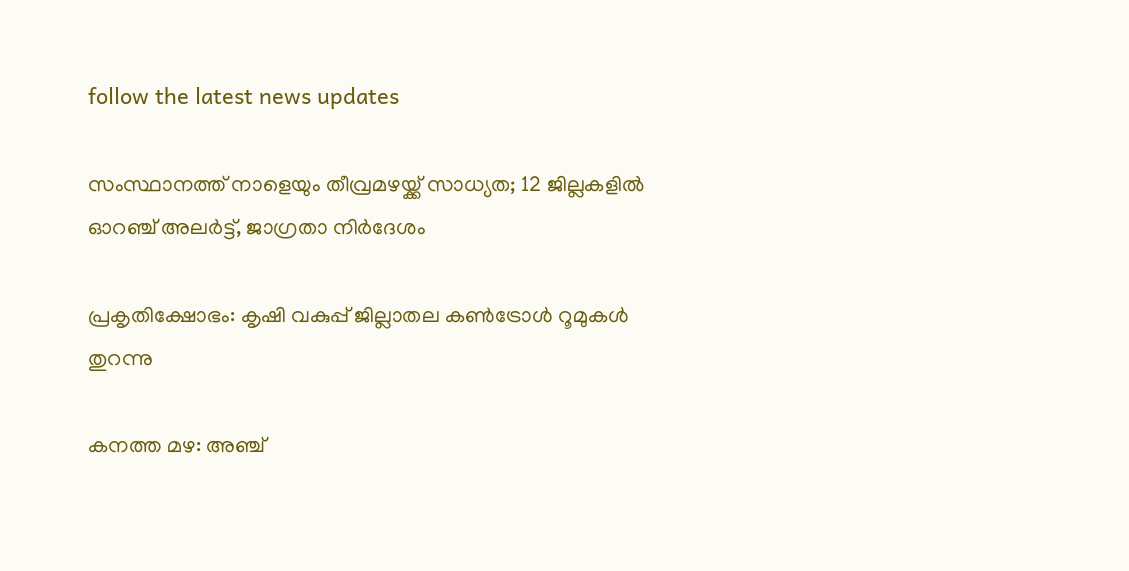follow the latest news updates

സംസ്ഥാനത്ത് നാളെയും തീവ്രമഴയ്ക്ക് സാധ്യത; 12 ജില്ലകളില്‍ ഓറഞ്ച് അലര്‍ട്ട്, ജാഗ്രതാ നിര്‍ദേശം

പ്രകൃതിക്ഷോഭം: കൃഷി വകുപ്പ് ജില്ലാതല കൺട്രോൾ റൂമുകൾ തുറന്നു

കനത്ത മഴ: അഞ്ച്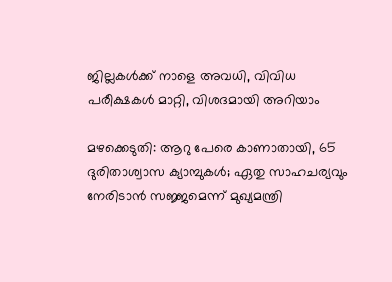ജില്ലകൾക്ക് നാളെ അവധി, വിവിധ പരീക്ഷകൾ മാറ്റി, വിശദമായി അറിയാം

മഴക്കെടുതി: ആറു പേരെ കാണാതായി, 65 ദുരിതാശ്വാസ ക്യാമ്പുകള്‍; ഏതു സാഹചര്യവും നേരിടാൻ സജ്ജമെന്ന് മുഖ്യമന്ത്രി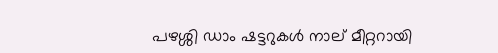പഴശ്ശി ഡാം ഷട്ടറുകള്‍ നാല് മീറ്ററായി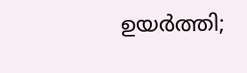ഉയര്‍ത്തി;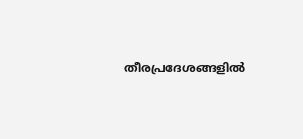തീരപ്രദേശങ്ങളില്‍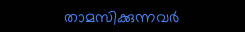താമസിക്കുന്നവര്‍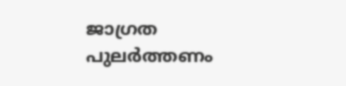ജാഗ്രത പുലർത്തണം